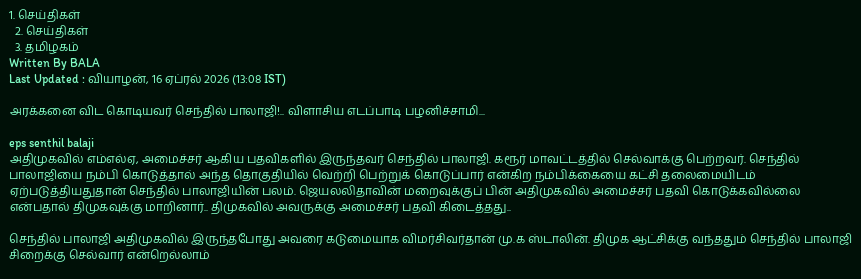1. செய்திகள்
  2. செய்திகள்
  3. த‌மிழக‌ம்
Written By BALA
Last Updated : வியாழன், 16 ஏப்ரல் 2026 (13:08 IST)

அரக்கனை விட கொடியவர் செந்தில் பாலாஜி!.. விளாசிய எடப்பாடி பழனிச்சாமி...

eps senthil balaji
அதிமுகவில் எம்எல்ஏ, அமைச்சர் ஆகிய பதவிகளில் இருந்தவர் செந்தில் பாலாஜி. கரூர் மாவட்டத்தில் செல்வாக்கு பெற்றவர். செந்தில் பாலாஜியை நம்பி கொடுத்தால் அந்த தொகுதியில் வெற்றி பெற்றுக் கொடுப்பார் என்கிற நம்பிக்கையை கட்சி தலைமையிடம் ஏற்படுத்தியதுதான் செந்தில் பாலாஜியின் பலம். ஜெயலலிதாவின் மறைவுக்குப் பின் அதிமுகவில் அமைச்சர் பதவி கொடுக்கவில்லை என்பதால் திமுகவுக்கு மாறினார்.. திமுகவில் அவருக்கு அமைச்சர் பதவி கிடைத்தது..

செந்தில் பாலாஜி அதிமுகவில் இருந்தபோது அவரை கடுமையாக விமர்சிவர்தான் மு.க ஸ்டாலின். திமுக ஆட்சிக்கு வந்ததும் செந்தில் பாலாஜி சிறைக்கு செல்வார் என்றெல்லாம்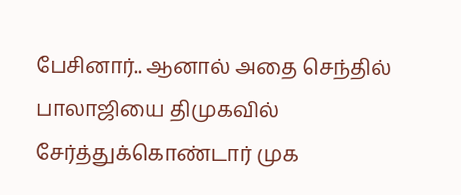பேசினார்.. ஆனால் அதை செந்தில் பாலாஜியை திமுகவில் சேர்த்துக்கொண்டார் முக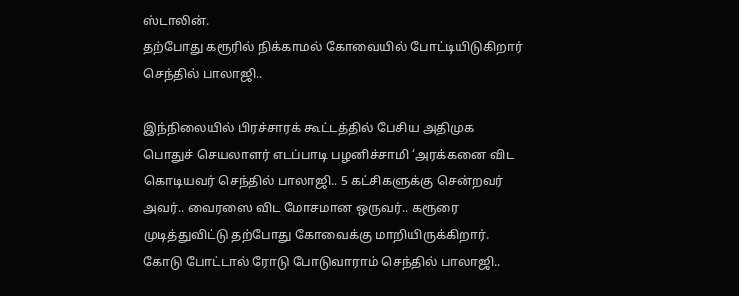ஸ்டாலின்.
தற்போது கரூரில் நிக்காமல் கோவையில் போட்டியிடுகிறார் செந்தில் பாலாஜி..

இந்நிலையில் பிரச்சாரக் கூட்டத்தில் பேசிய அதிமுக பொதுச் செயலாளர் எடப்பாடி பழனிச்சாமி ‘அரக்கனை விட கொடியவர் செந்தில் பாலாஜி.. 5 கட்சிகளுக்கு சென்றவர் அவர்.. வைரஸை விட மோசமான ஒருவர்.. கரூரை முடித்துவிட்டு தற்போது கோவைக்கு மாறியிருக்கிறார். கோடு போட்டால் ரோடு போடுவாராம் செந்தில் பாலாஜி..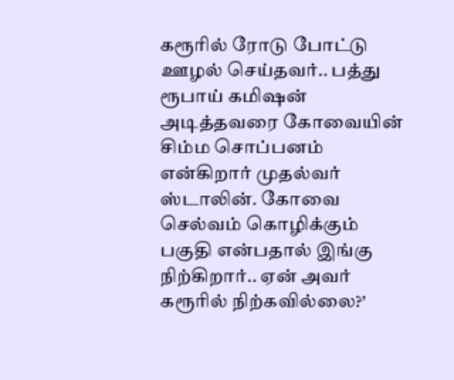கரூரில் ரோடு போட்டு ஊழல் செய்தவர்.. பத்து ரூபாய் கமிஷன் அடித்தவரை கோவையின் சிம்ம சொப்பனம் என்கிறார் முதல்வர் ஸ்டாலின். கோவை செல்வம் கொழிக்கும் பகுதி என்பதால் இங்கு நிற்கிறார்.. ஏன் அவர் கரூரில் நிற்கவில்லை?’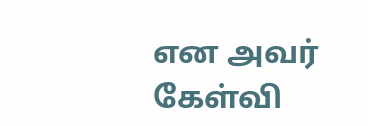என அவர் கேள்வி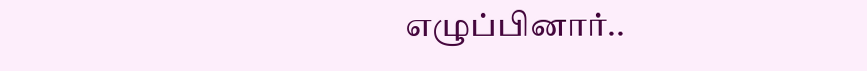எழுப்பினார்..